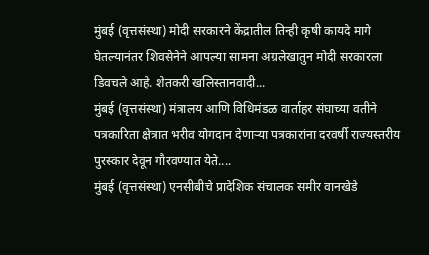मुंबई (वृत्तसंस्था) मोदी सरकारने केंद्रातील तिन्ही कृषी कायदे मागे घेतल्यानंतर शिवसेनेने आपल्या सामना अग्रलेखातुन मोदी सरकारला डिवचले आहे. शेतकरी खलिस्तानवादी...
मुंबई (वृत्तसंस्था) मंत्रालय आणि विधिमंडळ वार्ताहर संघाच्या वतीने पत्रकारिता क्षेत्रात भरीव योगदान देणाऱ्या पत्रकारांना दरवर्षी राज्यस्तरीय पुरस्कार देवून गौरवण्यात येते....
मुंबई (वृत्तसंस्था) एनसीबीचे प्रादेशिक संचालक समीर वानखेडे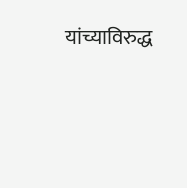यांच्याविरुद्ध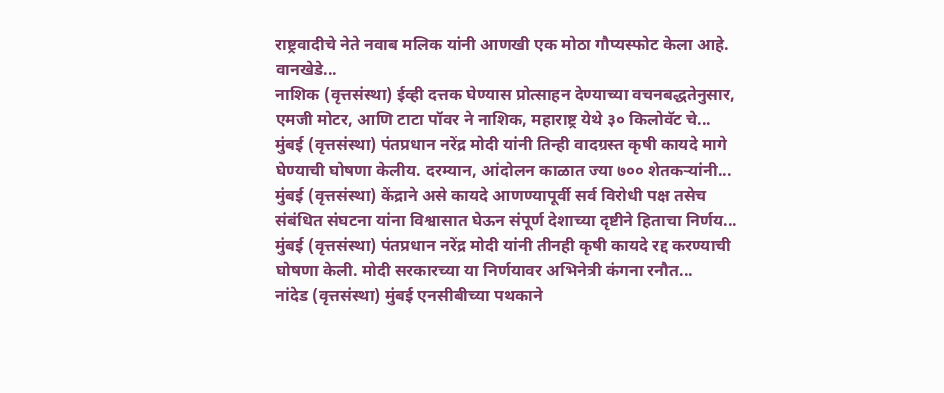राष्ट्रवादीचे नेते नवाब मलिक यांनी आणखी एक मोठा गौप्यस्फोट केला आहे. वानखेडे...
नाशिक (वृत्तसंस्था) ईव्ही दत्तक घेण्यास प्रोत्साहन देण्याच्या वचनबद्धतेनुसार, एमजी मोटर, आणि टाटा पॉवर ने नाशिक, महाराष्ट्र येथे ३० किलोवॅट चे...
मुंबई (वृत्तसंस्था) पंतप्रधान नरेंद्र मोदी यांनी तिन्ही वादग्रस्त कृषी कायदे मागे घेण्याची घोषणा केलीय. दरम्यान, आंदोलन काळात ज्या ७०० शेतकऱ्यांनी...
मुंबई (वृत्तसंस्था) केंद्राने असे कायदे आणण्यापूर्वी सर्व विरोधी पक्ष तसेच संबंधित संघटना यांना विश्वासात घेऊन संपूर्ण देशाच्या दृष्टीने हिताचा निर्णय...
मुंबई (वृत्तसंस्था) पंतप्रधान नरेंद्र मोदी यांनी तीनही कृषी कायदे रद्द करण्याची घोषणा केली. मोदी सरकारच्या या निर्णयावर अभिनेत्री कंगना रनौत...
नांदेड (वृत्तसंस्था) मुंबई एनसीबीच्या पथकाने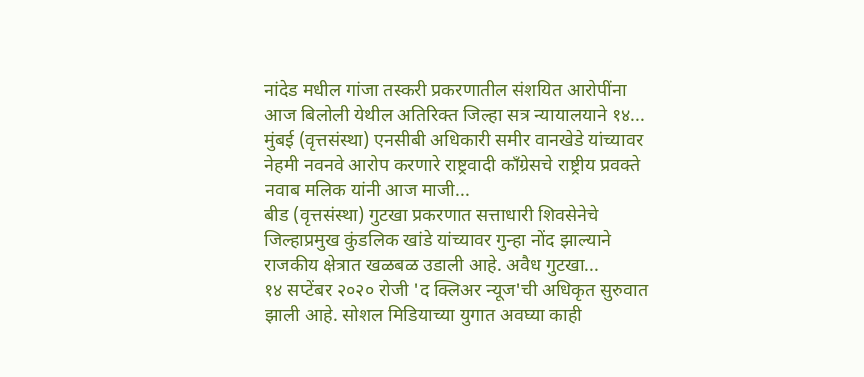नांदेड मधील गांजा तस्करी प्रकरणातील संशयित आरोपींना आज बिलोली येथील अतिरिक्त जिल्हा सत्र न्यायालयाने १४...
मुंबई (वृत्तसंस्था) एनसीबी अधिकारी समीर वानखेडे यांच्यावर नेहमी नवनवे आरोप करणारे राष्ट्रवादी काँग्रेसचे राष्ट्रीय प्रवक्ते नवाब मलिक यांनी आज माजी...
बीड (वृत्तसंस्था) गुटखा प्रकरणात सत्ताधारी शिवसेनेचे जिल्हाप्रमुख कुंडलिक खांडे यांच्यावर गुन्हा नोंद झाल्याने राजकीय क्षेत्रात खळबळ उडाली आहे. अवैध गुटखा...
१४ सप्टेंबर २०२० रोजी 'द क्लिअर न्यूज'ची अधिकृत सुरुवात झाली आहे. सोशल मिडियाच्या युगात अवघ्या काही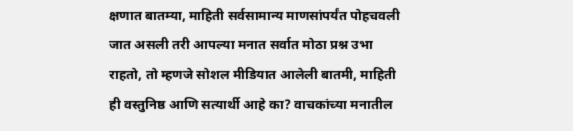क्षणात बातम्या, माहिती सर्वसामान्य माणसांपर्यंत पोहचवली जात असली तरी आपल्या मनात सर्वात मोठा प्रश्न उभा राहतो, तो म्हणजे सोशल मीडियात आलेली बातमी, माहिती ही वस्तुनिष्ठ आणि सत्यार्थी आहे का? वाचकांच्या मनातील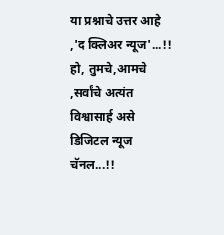या प्रश्नाचे उत्तर आहे ,'द क्लिअर न्यूज'...!! हो, तुमचे,आमचे ,सर्वांचे अत्यंत विश्वासार्ह असे डिजिटल न्यूज चॅनल...!!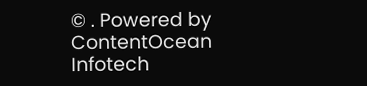© . Powered by ContentOcean Infotech